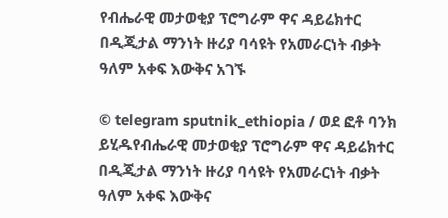የብሔራዊ መታወቂያ ፕሮግራም ዋና ዳይሬክተር በዲጂታል ማንነት ዙሪያ ባሳዩት የአመራርነት ብቃት ዓለም አቀፍ እውቅና አገኙ

© telegram sputnik_ethiopia / ወደ ፎቶ ባንክ ይሂዱየብሔራዊ መታወቂያ ፕሮግራም ዋና ዳይሬክተር በዲጂታል ማንነት ዙሪያ ባሳዩት የአመራርነት ብቃት ዓለም አቀፍ እውቅና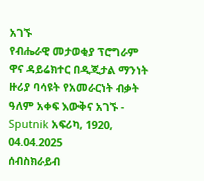አገኙ
የብሔራዊ መታወቂያ ፕሮግራም ዋና ዳይሬክተር በዲጂታል ማንነት ዙሪያ ባሳዩት የአመራርነት ብቃት ዓለም አቀፍ እውቅና አገኙ - Sputnik አፍሪካ, 1920, 04.04.2025
ሰብስክራይብ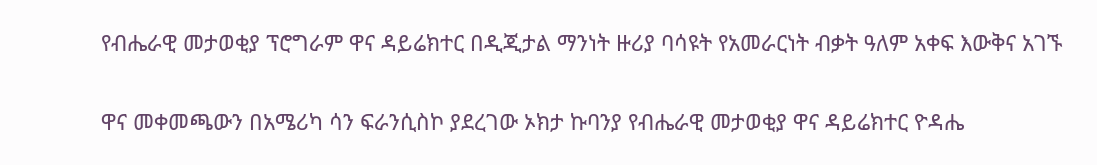የብሔራዊ መታወቂያ ፕሮግራም ዋና ዳይሬክተር በዲጂታል ማንነት ዙሪያ ባሳዩት የአመራርነት ብቃት ዓለም አቀፍ እውቅና አገኙ

ዋና መቀመጫውን በአሜሪካ ሳን ፍራንሲስኮ ያደረገው ኦክታ ኩባንያ የብሔራዊ መታወቂያ ዋና ዳይሬክተር ዮዳሔ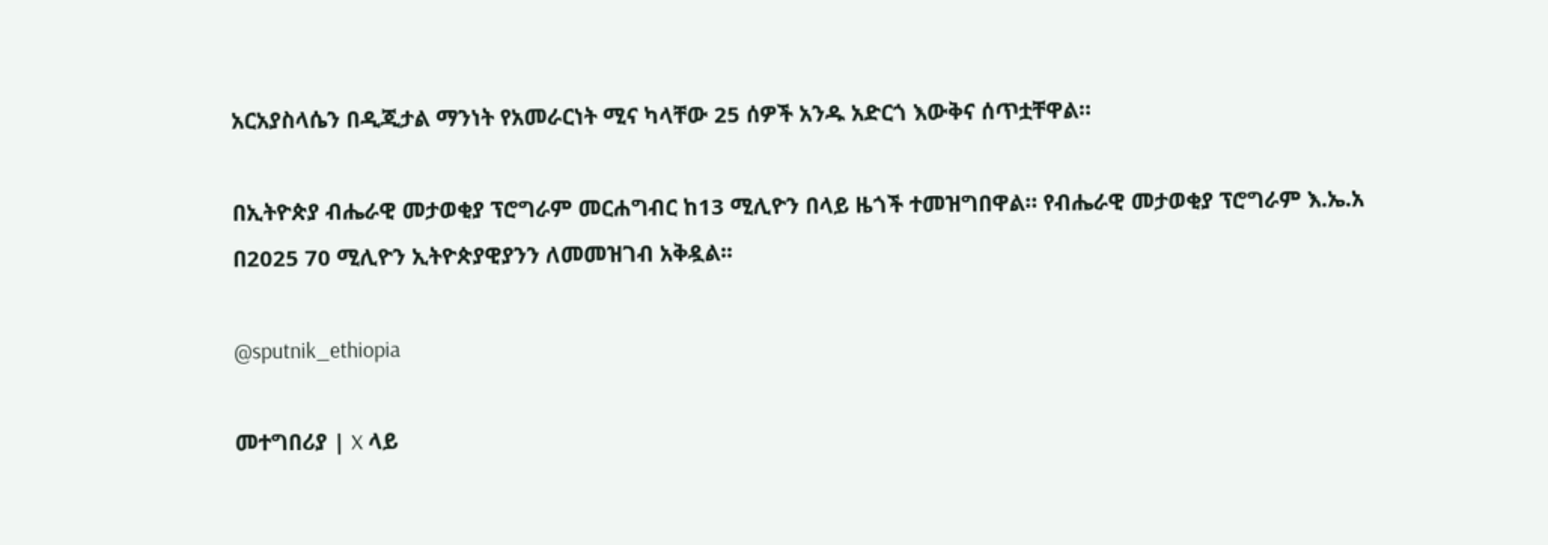አርአያስላሴን በዲጂታል ማንነት የአመራርነት ሚና ካላቸው 25 ሰዎች አንዱ አድርጎ እውቅና ሰጥቷቸዋል።

በኢትዮጵያ ብሔራዊ መታወቂያ ፕሮግራም መርሐግብር ከ13 ሚሊዮን በላይ ዜጎች ተመዝግበዋል። የብሔራዊ መታወቂያ ፕሮግራም እ.ኤ.አ በ2025 70 ሚሊዮን ኢትዮጵያዊያንን ለመመዝገብ አቅዷል፡፡

@sputnik_ethiopia

መተግበሪያ | X ላይ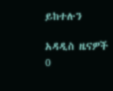ይከተሉን

አዳዲስ ዜናዎች
0